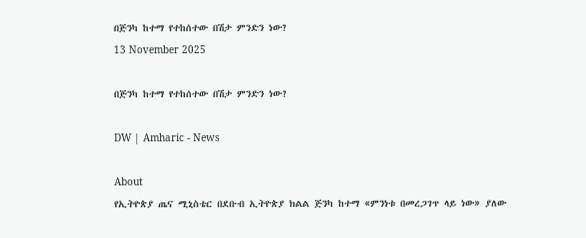በጅንካ ከተማ የተከሰተው በሽታ ምንድን ነው?
13 November 2025

በጅንካ ከተማ የተከሰተው በሽታ ምንድን ነው?

DW | Amharic - News

About
የኢትዮጵያ ጤና ሚኒስቴር በደቡብ ኢትዮጵያ ክልል ጅንካ ከተማ «ምንነቱ በመረጋገጥ ላይ ነው» ያለው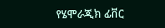የሄሞራጂክ ፊቨር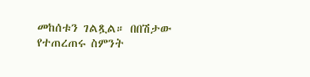መከሰቱን ገልጿል። በበሽታው የተጠረጠሩ ስምንት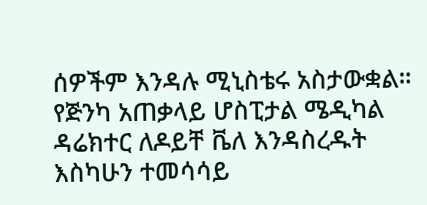ሰዎችም እንዳሉ ሚኒስቴሩ አስታውቋል። የጅንካ አጠቃላይ ሆስፒታል ሜዲካል ዳሬክተር ለዶይቸ ቬለ እንዳስረዱት እስካሁን ተመሳሳይ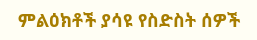ምልዕክቶች ያሳዩ የስድስት ሰዎች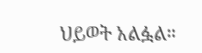ህይወት አልፏል።